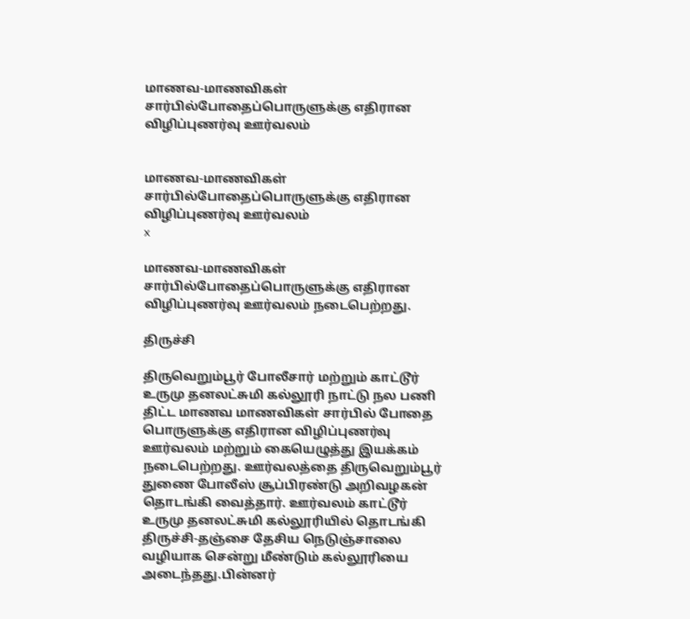மாணவ-மாணவிகள் சார்பில்போதைப்பொருளுக்கு எதிரான விழிப்புணர்வு ஊர்வலம்


மாணவ-மாணவிகள் சார்பில்போதைப்பொருளுக்கு எதிரான விழிப்புணர்வு ஊர்வலம்
x

மாணவ-மாணவிகள் சார்பில்போதைப்பொருளுக்கு எதிரான விழிப்புணர்வு ஊர்வலம் நடைபெற்றது.

திருச்சி

திருவெறும்பூர் போலீசார் மற்றும் காட்டூர் உருமு தனலட்சுமி கல்லூரி நாட்டு நல பணி திட்ட மாணவ மாணவிகள் சார்பில் போதை பொருளுக்கு எதிரான விழிப்புணர்வு ஊர்வலம் மற்றும் கையெழுத்து இயக்கம் நடைபெற்றது. ஊர்வலத்தை திருவெறும்பூர் துணை போலீஸ் சூப்பிரண்டு அறிவழகன் தொடங்கி வைத்தார். ஊர்வலம் காட்டூர் உருமு தனலட்சுமி கல்லூரியில் தொடங்கி திருச்சி-தஞ்சை தேசிய நெடுஞ்சாலை வழியாக சென்று மீண்டும் கல்லூரியை அடைந்தது.பின்னர்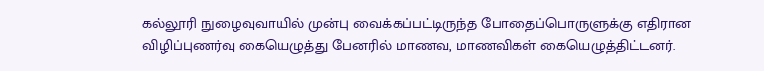கல்லூரி நுழைவுவாயில் முன்பு வைக்கப்பட்டிருந்த போதைப்பொருளுக்கு எதிரான விழிப்புணர்வு கையெழுத்து பேனரில் மாணவ, மாணவிகள் கையெழுத்திட்டனர்.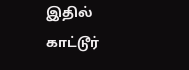இதில் காட்டூர்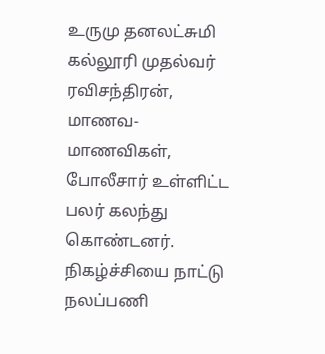உருமு தனலட்சுமி கல்லூரி முதல்வர் ரவிசந்திரன், மாணவ-மாணவிகள், போலீசார் உள்ளிட்ட பலர் கலந்து கொண்டனர். நிகழ்ச்சியை நாட்டு நலப்பணி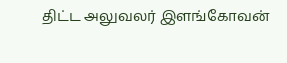திட்ட அலுவலர் இளங்கோவன்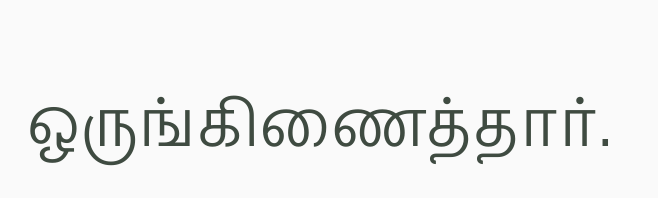ஒருங்கிணைத்தார்.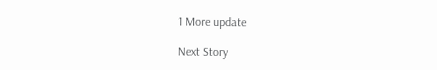1 More update

Next Story